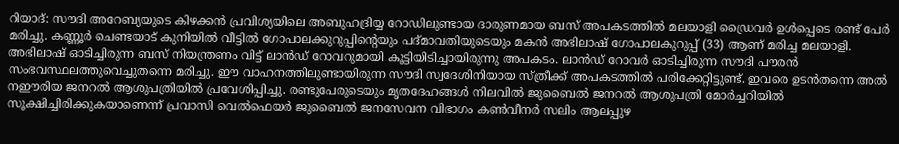റിയാദ്: സൗദി അറേബ്യയുടെ കിഴക്കൻ പ്രവിശ്യയിലെ അബുഹദ്രിയ്യ റോഡിലുണ്ടായ ദാരുണമായ ബസ് അപകടത്തിൽ മലയാളി ഡ്രൈവർ ഉൾപ്പെടെ രണ്ട് പേർ മരിച്ചു. കണ്ണൂർ ചെണ്ടയാട് കുനിയിൽ വീട്ടിൽ ഗോപാലക്കുറുപ്പിന്റെയും പദ്മാവതിയുടെയും മകൻ അഭിലാഷ് ഗോപാലകുറുപ്പ് (33) ആണ് മരിച്ച മലയാളി.
അഭിലാഷ് ഓടിച്ചിരുന്ന ബസ് നിയന്ത്രണം വിട്ട് ലാൻഡ് റോവറുമായി കൂട്ടിയിടിച്ചായിരുന്നു അപകടം. ലാൻഡ് റോവർ ഓടിച്ചിരുന്ന സൗദി പൗരൻ സംഭവസ്ഥലത്തുവെച്ചുതന്നെ മരിച്ചു. ഈ വാഹനത്തിലുണ്ടായിരുന്ന സൗദി സ്വദേശിനിയായ സ്ത്രീക്ക് അപകടത്തിൽ പരിക്കേറ്റിട്ടുണ്ട്. ഇവരെ ഉടൻതന്നെ അൽ നഈരിയ ജനറൽ ആശുപത്രിയിൽ പ്രവേശിപ്പിച്ചു. രണ്ടുപേരുടെയും മൃതദേഹങ്ങൾ നിലവിൽ ജുബൈൽ ജനറൽ ആശുപത്രി മോർച്ചറിയിൽ സൂക്ഷിച്ചിരിക്കുകയാണെന്ന് പ്രവാസി വെൽഫെയർ ജുബൈൽ ജനസേവന വിഭാഗം കൺവീനർ സലിം ആലപ്പുഴ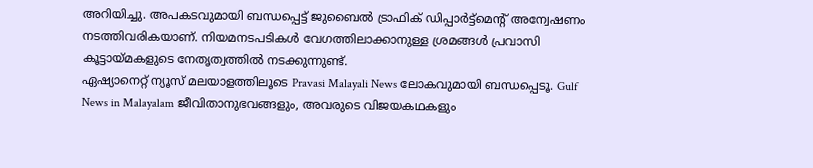അറിയിച്ചു. അപകടവുമായി ബന്ധപ്പെട്ട് ജുബൈൽ ട്രാഫിക് ഡിപ്പാർട്ട്മെന്റ് അന്വേഷണം നടത്തിവരികയാണ്. നിയമനടപടികൾ വേഗത്തിലാക്കാനുള്ള ശ്രമങ്ങൾ പ്രവാസി കൂട്ടായ്മകളുടെ നേതൃത്വത്തിൽ നടക്കുന്നുണ്ട്.
ഏഷ്യാനെറ്റ് ന്യൂസ് മലയാളത്തിലൂടെ Pravasi Malayali News ലോകവുമായി ബന്ധപ്പെടൂ. Gulf News in Malayalam ജീവിതാനുഭവങ്ങളും, അവരുടെ വിജയകഥകളും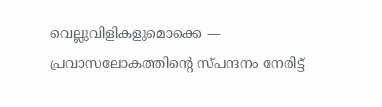വെല്ലുവിളികളുമൊക്കെ — പ്രവാസലോകത്തിന്റെ സ്പന്ദനം നേരിട്ട്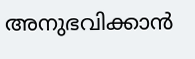അനുഭവിക്കാൻ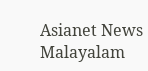Asianet News Malayalam